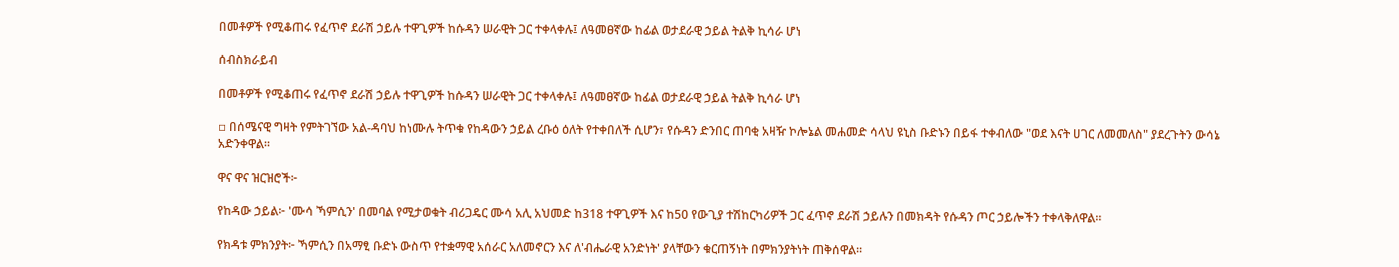በመቶዎች የሚቆጠሩ የፈጥኖ ደራሽ ኃይሉ ተዋጊዎች ከሱዳን ሠራዊት ጋር ተቀላቀሉ፤ ለዓመፀኛው ከፊል ወታደራዊ ኃይል ትልቅ ኪሳራ ሆነ

ሰብስክራይብ

በመቶዎች የሚቆጠሩ የፈጥኖ ደራሽ ኃይሉ ተዋጊዎች ከሱዳን ሠራዊት ጋር ተቀላቀሉ፤ ለዓመፀኛው ከፊል ወታደራዊ ኃይል ትልቅ ኪሳራ ሆነ

▫ በሰሜናዊ ግዛት የምትገኘው አል-ዳባህ ከነሙሉ ትጥቁ የከዳውን ኃይል ረቡዕ ዕለት የተቀበለች ሲሆን፣ የሱዳን ድንበር ጠባቂ አዛዥ ኮሎኔል መሐመድ ሳላህ ዩኒስ ቡድኑን በይፋ ተቀብለው "ወደ እናት ሀገር ለመመለስ" ያደረጉትን ውሳኔ አድንቀዋል።

ዋና ዋና ዝርዝሮች፦

የከዳው ኃይል፦ 'ሙሳ ኻምሲን' በመባል የሚታወቁት ብሪጋዴር ሙሳ አሊ አህመድ ከ318 ተዋጊዎች እና ከ50 የውጊያ ተሽከርካሪዎች ጋር ፈጥኖ ደራሽ ኃይሉን በመክዳት የሱዳን ጦር ኃይሎችን ተቀላቅለዋል።

የክዳቱ ምክንያት፦ ኻምሲን በአማፂ ቡድኑ ውስጥ የተቋማዊ አሰራር አለመኖርን እና ለ'ብሔራዊ አንድነት' ያላቸውን ቁርጠኝነት በምክንያትነት ጠቅሰዋል።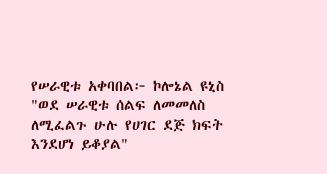የሠራዊቱ አቀባበል፦ ኮሎኔል ዩኒስ "ወደ ሠራዊቱ ሰልፍ ለመመለስ ለሚፈልጉ ሁሉ የሀገር ደጅ ክፍት እንደሆነ ይቆያል"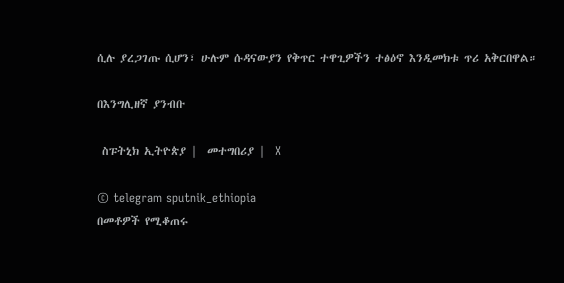ሲሉ ያረጋገጡ ሲሆን፣ ሁሉም ሱዳናውያን የቅጥር ተዋጊዎችን ተፅዕኖ እንዲመክቱ ጥሪ አቅርበዋል።

በእንግሊዘኛ ያንብቡ

 ስፑትኒክ ኢትዮጵያ |  መተግበሪያ |  X

© telegram sputnik_ethiopia
በመቶዎች የሚቆጠሩ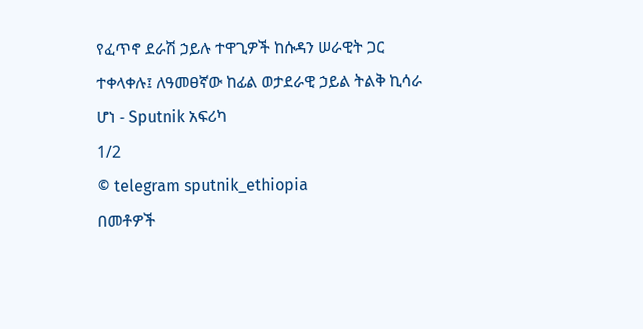የፈጥኖ ደራሽ ኃይሉ ተዋጊዎች ከሱዳን ሠራዊት ጋር ተቀላቀሉ፤ ለዓመፀኛው ከፊል ወታደራዊ ኃይል ትልቅ ኪሳራ ሆነ - Sputnik አፍሪካ
1/2
© telegram sputnik_ethiopia
በመቶዎች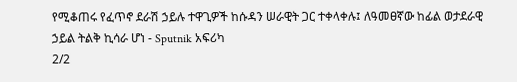የሚቆጠሩ የፈጥኖ ደራሽ ኃይሉ ተዋጊዎች ከሱዳን ሠራዊት ጋር ተቀላቀሉ፤ ለዓመፀኛው ከፊል ወታደራዊ ኃይል ትልቅ ኪሳራ ሆነ - Sputnik አፍሪካ
2/2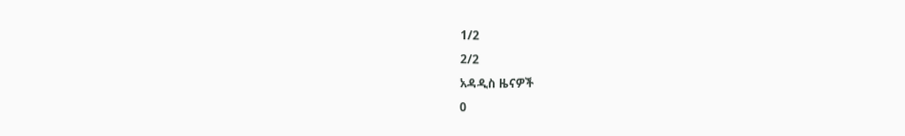1/2
2/2
አዳዲስ ዜናዎች
0